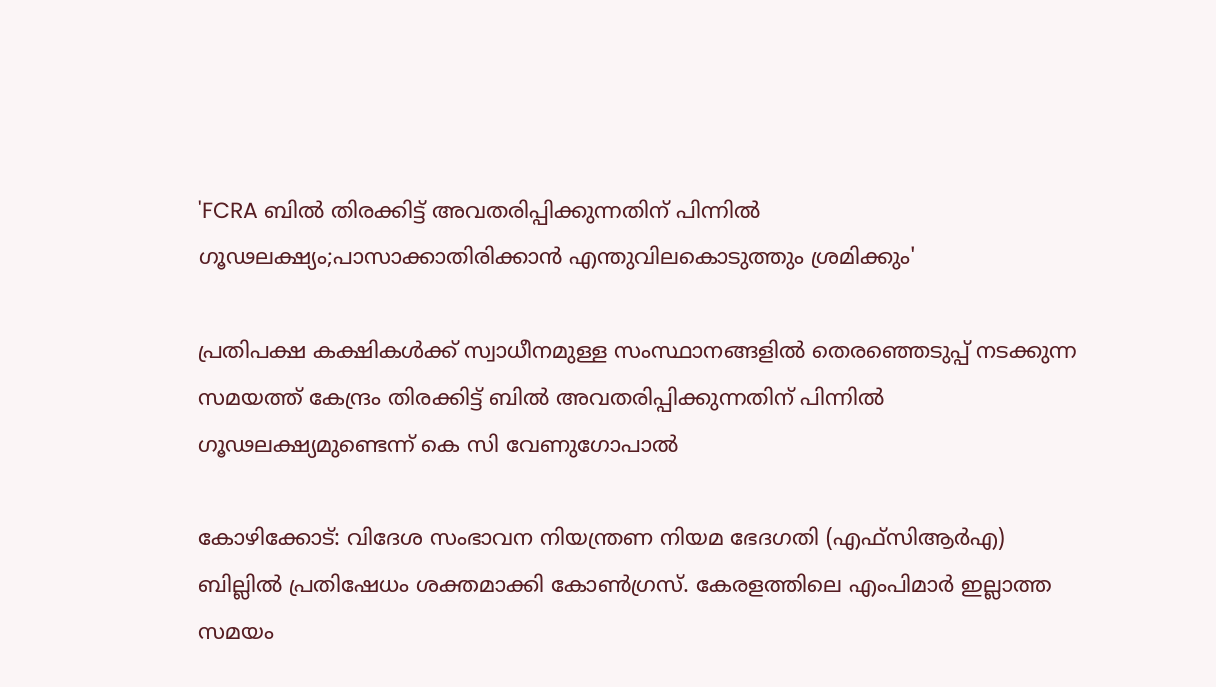'FCRA ബിൽ തിരക്കിട്ട് അവതരിപ്പിക്കുന്നതിന് പിന്നിൽ ഗൂഢലക്ഷ്യം;പാസാക്കാതിരിക്കാൻ എന്തുവിലകൊടുത്തും ശ്രമിക്കും'

പ്രതിപക്ഷ കക്ഷികള്‍ക്ക് സ്വാധീനമുള്ള സംസ്ഥാനങ്ങളില്‍ തെരഞ്ഞെടുപ്പ് നടക്കുന്ന സമയത്ത് കേന്ദ്രം തിരക്കിട്ട് ബില്‍ അവതരിപ്പിക്കുന്നതിന് പിന്നില്‍ ഗൂഢലക്ഷ്യമുണ്ടെന്ന് കെ സി വേണുഗോപാല്‍

കോഴിക്കോട്: വിദേശ സംഭാവന നിയന്ത്രണ നിയമ ഭേദഗതി (എഫ്‌സിആര്‍എ) ബില്ലില്‍ പ്രതിഷേധം ശക്തമാക്കി കോണ്‍ഗ്രസ്. കേരളത്തിലെ എംപിമാര്‍ ഇല്ലാത്ത സമയം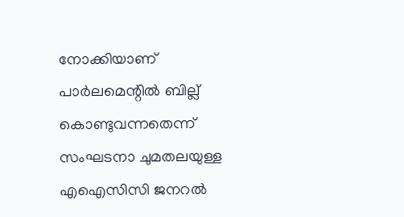നോക്കിയാണ് പാര്‍ലമെന്റില്‍ ബില്ല് കൊണ്ടുവന്നതെന്ന് സംഘടനാ ചുമതലയുള്ള എഐസിസി ജനറല്‍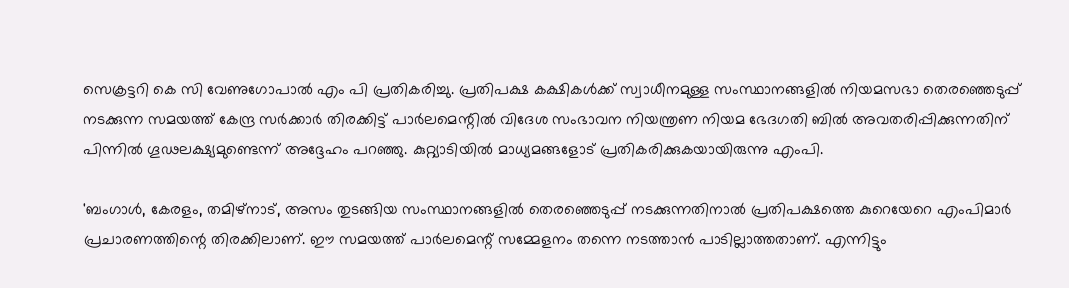സെക്രട്ടറി കെ സി വേണുഗോപാല്‍ എം പി പ്രതികരിച്ചു. പ്രതിപക്ഷ കക്ഷികള്‍ക്ക് സ്വാധീനമുള്ള സംസ്ഥാനങ്ങളില്‍ നിയമസഭാ തെരഞ്ഞെടുപ്പ് നടക്കുന്ന സമയത്ത് കേന്ദ്ര സര്‍ക്കാര്‍ തിരക്കിട്ട് പാര്‍ലമെന്റില്‍ വിദേശ സംഭാവന നിയന്ത്രണ നിയമ ഭേദഗതി ബില്‍ അവതരിപ്പിക്കുന്നതിന് പിന്നില്‍ ഗൂഢലക്ഷ്യമുണ്ടെന്ന് അദ്ദേഹം പറഞ്ഞു. കുറ്റ്യാടിയില്‍ മാധ്യമങ്ങളോട് പ്രതികരിക്കുകയായിരുന്നു എംപി.

'ബംഗാള്‍, കേരളം, തമിഴ്‌നാട്, അസം തുടങ്ങിയ സംസ്ഥാനങ്ങളില്‍ തെരഞ്ഞെടുപ്പ് നടക്കുന്നതിനാല്‍ പ്രതിപക്ഷത്തെ കുറെയേറെ എംപിമാര്‍ പ്രചാരണത്തിന്റെ തിരക്കിലാണ്. ഈ സമയത്ത് പാര്‍ലമെന്റ് സമ്മേളനം തന്നെ നടത്താന്‍ പാടില്ലാത്തതാണ്. എന്നിട്ടും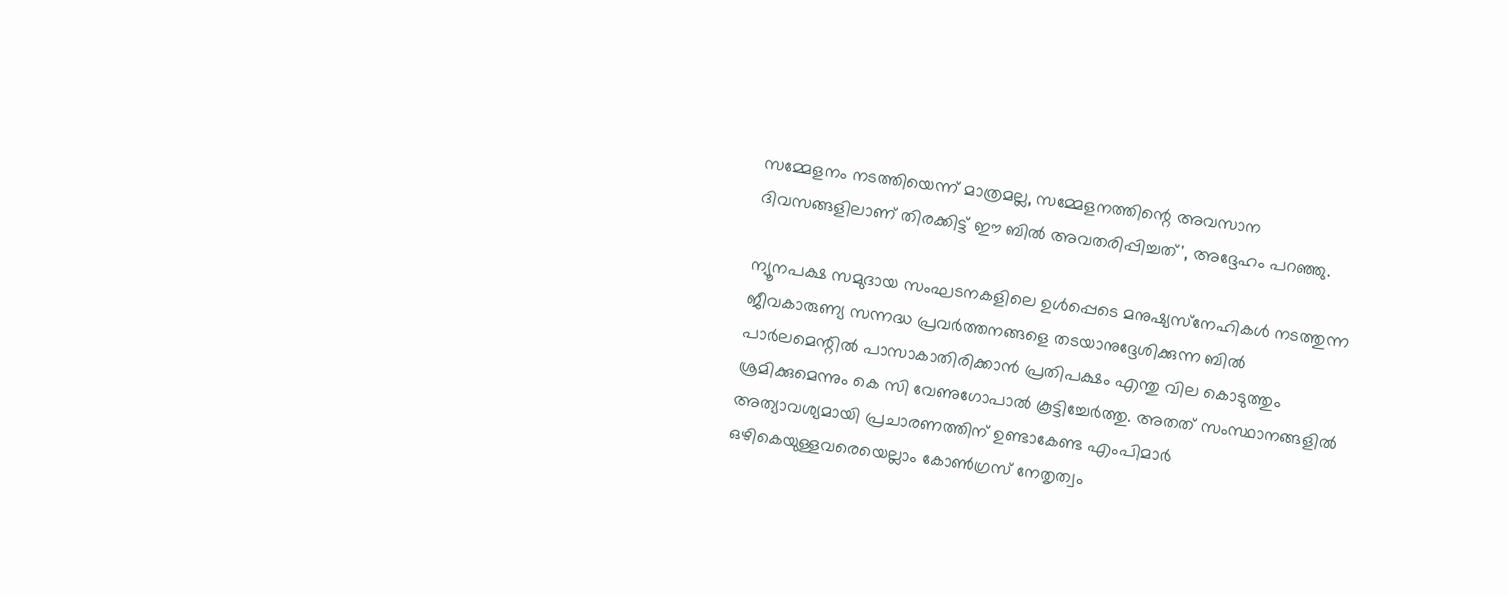സമ്മേളനം നടത്തിയെന്ന് മാത്രമല്ല, സമ്മേളനത്തിന്റെ അവസാന ദിവസങ്ങളിലാണ് തിരക്കിട്ട് ഈ ബില്‍ അവതരിപ്പിച്ചത്', അദ്ദേഹം പറഞ്ഞു.

ന്യൂനപക്ഷ സമുദായ സംഘടനകളിലെ ഉള്‍പ്പെടെ മനുഷ്യസ്‌നേഹികള്‍ നടത്തുന്ന ജീവകാരുണ്യ സന്നദ്ധ പ്രവര്‍ത്തനങ്ങളെ തടയാനുദ്ദേശിക്കുന്ന ബില്‍ പാര്‍ലമെന്റില്‍ പാസാകാതിരിക്കാന്‍ പ്രതിപക്ഷം എന്തു വില കൊടുത്തും ശ്രമിക്കുമെന്നും കെ സി വേണുഗോപാല്‍ കൂട്ടിച്ചേര്‍ത്തു. അതത് സംസ്ഥാനങ്ങളില്‍ അത്യാവശ്യമായി പ്രചാരണത്തിന് ഉണ്ടാകേണ്ട എംപിമാര്‍ ഒഴികെയുള്ളവരെയെല്ലാം കോണ്‍ഗ്രസ് നേതൃത്വം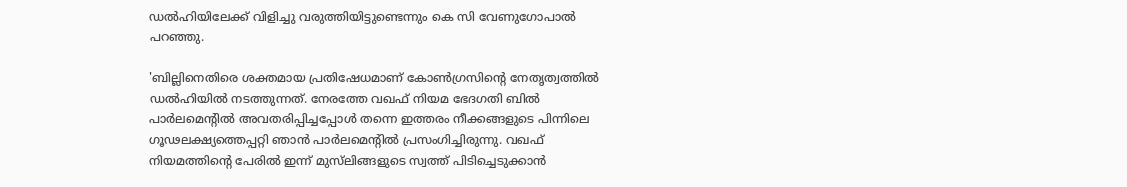ഡല്‍ഹിയിലേക്ക് വിളിച്ചു വരുത്തിയിട്ടുണ്ടെന്നും കെ സി വേണുഗോപാല്‍ പറഞ്ഞു.

'ബില്ലിനെതിരെ ശക്തമായ പ്രതിഷേധമാണ് കോണ്‍ഗ്രസിന്റെ നേതൃത്വത്തില്‍ ഡല്‍ഹിയില്‍ നടത്തുന്നത്. നേരത്തേ വഖഫ് നിയമ ഭേദഗതി ബില്‍ പാര്‍ലമെന്റില്‍ അവതരിപ്പിച്ചപ്പോള്‍ തന്നെ ഇത്തരം നീക്കങ്ങളുടെ പിന്നിലെ ഗൂഢലക്ഷ്യത്തെപ്പറ്റി ഞാന്‍ പാര്‍ലമെന്റില്‍ പ്രസംഗിച്ചിരുന്നു. വഖഫ് നിയമത്തിന്റെ പേരില്‍ ഇന്ന് മുസ്‌ലിങ്ങളുടെ സ്വത്ത് പിടിച്ചെടുക്കാന്‍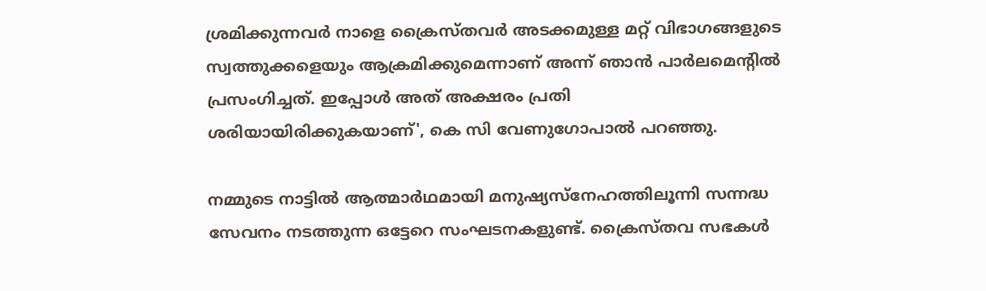ശ്രമിക്കുന്നവര്‍ നാളെ ക്രൈസ്തവര്‍ അടക്കമുള്ള മറ്റ് വിഭാഗങ്ങളുടെ സ്വത്തുക്കളെയും ആക്രമിക്കുമെന്നാണ് അന്ന് ഞാന്‍ പാര്‍ലമെന്റില്‍ പ്രസംഗിച്ചത്. ഇപ്പോള്‍ അത് അക്ഷരം പ്രതി ശരിയായിരിക്കുകയാണ്', കെ സി വേണുഗോപാല്‍ പറഞ്ഞു.

നമ്മുടെ നാട്ടില്‍ ആത്മാര്‍ഥമായി മനുഷ്യസ്‌നേഹത്തിലൂന്നി സന്നദ്ധ സേവനം നടത്തുന്ന ഒട്ടേറെ സംഘടനകളുണ്ട്. ക്രൈസ്തവ സഭകള്‍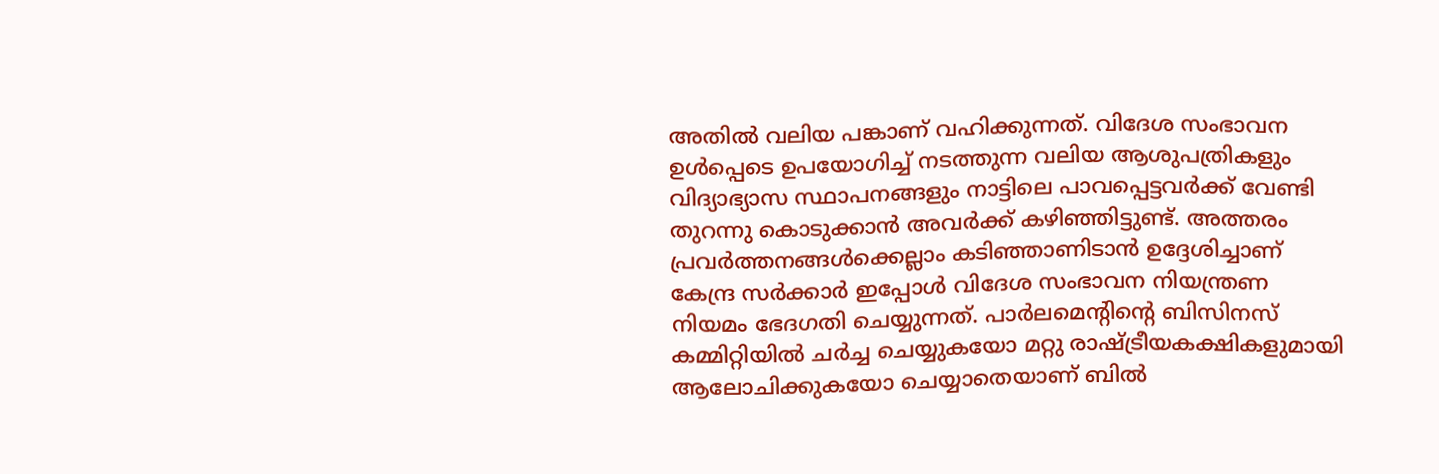അതില്‍ വലിയ പങ്കാണ് വഹിക്കുന്നത്. വിദേശ സംഭാവന ഉള്‍പ്പെടെ ഉപയോഗിച്ച് നടത്തുന്ന വലിയ ആശുപത്രികളും വിദ്യാഭ്യാസ സ്ഥാപനങ്ങളും നാട്ടിലെ പാവപ്പെട്ടവര്‍ക്ക് വേണ്ടി തുറന്നു കൊടുക്കാന്‍ അവര്‍ക്ക് കഴിഞ്ഞിട്ടുണ്ട്. അത്തരം പ്രവര്‍ത്തനങ്ങള്‍ക്കെല്ലാം കടിഞ്ഞാണിടാന്‍ ഉദ്ദേശിച്ചാണ് കേന്ദ്ര സര്‍ക്കാര്‍ ഇപ്പോള്‍ വിദേശ സംഭാവന നിയന്ത്രണ നിയമം ഭേദഗതി ചെയ്യുന്നത്. പാര്‍ലമെന്റിന്റെ ബിസിനസ് കമ്മിറ്റിയില്‍ ചര്‍ച്ച ചെയ്യുകയോ മറ്റു രാഷ്ട്രീയകക്ഷികളുമായി ആലോചിക്കുകയോ ചെയ്യാതെയാണ് ബില്‍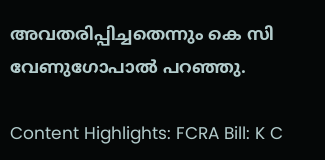അവതരിപ്പിച്ചതെന്നും കെ സി വേണുഗോപാല്‍ പറഞ്ഞു.

Content Highlights: FCRA Bill: K C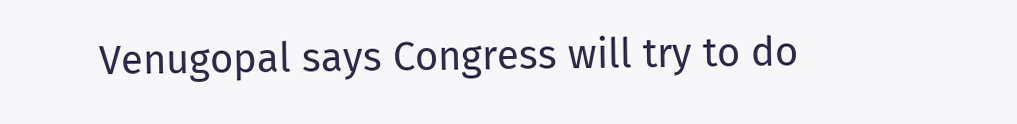Venugopal says Congress will try to do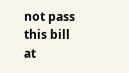not pass this bill at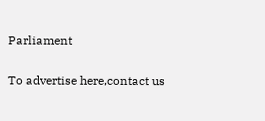Parliament

To advertise here,contact us